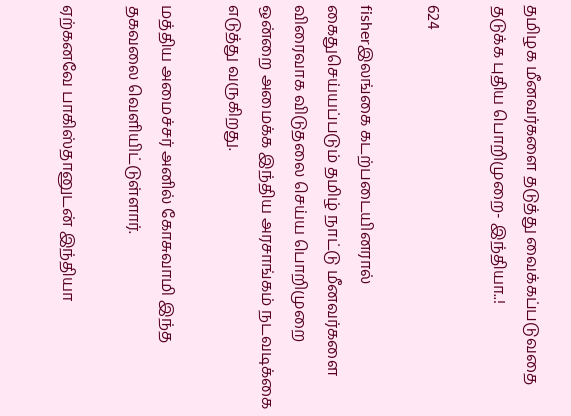தமிழக மீனவர்களை தடுத்து வைக்கப்படுவதை தடுக்க புதிய பொறிமுறை- இந்தியா..!

624

fisherஇலங்கை கடற்படையினரால் கைதுசெய்யப்படும் தமிழ் நாட்டு மீனவர்களை விரைவாக விடுதலை செய்ய பொறிமுறை ஒன்றை அமைக்க இந்திய அரசாங்கம் நடவடிக்கை எடுத்து வருகிறது.

மத்திய அமைச்சர் அனில் கோசுவாமி இந்த தகவலை வெளியிட்டுள்ளார்.

ஏற்கனவே பாகிஸ்தானுடன் இந்தியா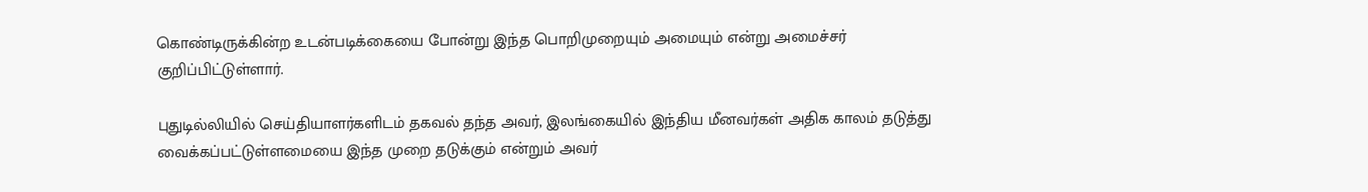கொண்டிருக்கின்ற உடன்படிக்கையை போன்று இந்த பொறிமுறையும் அமையும் என்று அமைச்சர் குறிப்பிட்டுள்ளார்.

புதுடில்லியில் செய்தியாளர்களிடம் தகவல் தந்த அவர், இலங்கையில் இந்திய மீனவர்கள் அதிக காலம் தடுத்து வைக்கப்பட்டுள்ளமையை இந்த முறை தடுக்கும் என்றும் அவர்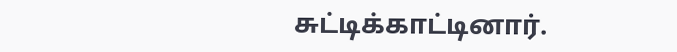சுட்டிக்காட்டினார்.